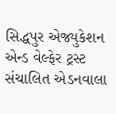સિદ્ધપુર એજ્યુકેશન એન્ડ વેલ્ફેર ટ્રસ્ટ સંચાલિત એડનવાલા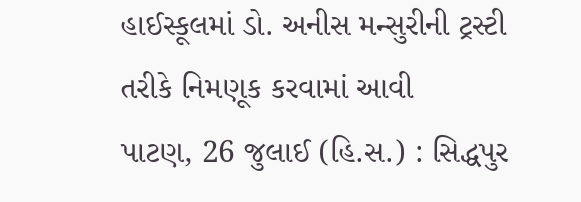હાઈસ્કૂલમાં ડો. અનીસ મન્સુરીની ટ્રસ્ટી તરીકે નિમણૂક કરવામાં આવી
પાટણ, 26 જુલાઈ (હિ.સ.) : સિદ્ધપુર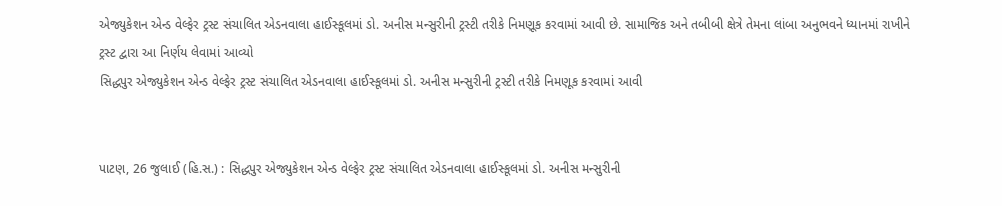એજ્યુકેશન એન્ડ વેલ્ફેર ટ્રસ્ટ સંચાલિત એડનવાલા હાઈસ્કૂલમાં ડો. અનીસ મન્સુરીની ટ્રસ્ટી તરીકે નિમણૂક કરવામાં આવી છે. સામાજિક અને તબીબી ક્ષેત્રે તેમના લાંબા અનુભવને ધ્યાનમાં રાખીને ટ્રસ્ટ દ્વારા આ નિર્ણય લેવામાં આવ્યો
સિદ્ધપુર એજ્યુકેશન એન્ડ વેલ્ફેર ટ્રસ્ટ સંચાલિત એડનવાલા હાઈસ્કૂલમાં ડો. અનીસ મન્સુરીની ટ્રસ્ટી તરીકે નિમણૂક કરવામાં આવી


પાટણ, 26 જુલાઈ (હિ.સ.) : સિદ્ધપુર એજ્યુકેશન એન્ડ વેલ્ફેર ટ્રસ્ટ સંચાલિત એડનવાલા હાઈસ્કૂલમાં ડો. અનીસ મન્સુરીની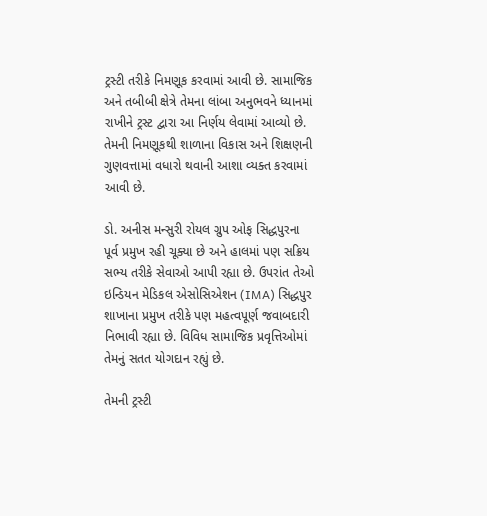ટ્રસ્ટી તરીકે નિમણૂક કરવામાં આવી છે. સામાજિક અને તબીબી ક્ષેત્રે તેમના લાંબા અનુભવને ધ્યાનમાં રાખીને ટ્રસ્ટ દ્વારા આ નિર્ણય લેવામાં આવ્યો છે. તેમની નિમણૂકથી શાળાના વિકાસ અને શિક્ષણની ગુણવત્તામાં વધારો થવાની આશા વ્યક્ત કરવામાં આવી છે.

ડો. અનીસ મન્સુરી રોયલ ગ્રુપ ઓફ સિદ્ધપુરના પૂર્વ પ્રમુખ રહી ચૂક્યા છે અને હાલમાં પણ સક્રિય સભ્ય તરીકે સેવાઓ આપી રહ્યા છે. ઉપરાંત તેઓ ઇન્ડિયન મેડિકલ એસોસિએશન (IMA) સિદ્ધપુર શાખાના પ્રમુખ તરીકે પણ મહત્વપૂર્ણ જવાબદારી નિભાવી રહ્યા છે. વિવિધ સામાજિક પ્રવૃત્તિઓમાં તેમનું સતત યોગદાન રહ્યું છે.

તેમની ટ્રસ્ટી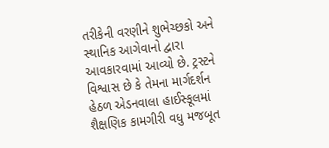તરીકેની વરણીને શુભેચ્છકો અને સ્થાનિક આગેવાનો દ્વારા આવકારવામાં આવ્યો છે. ટ્રસ્ટને વિશ્વાસ છે કે તેમના માર્ગદર્શન હેઠળ એડનવાલા હાઈસ્કૂલમાં શૈક્ષણિક કામગીરી વધુ મજબૂત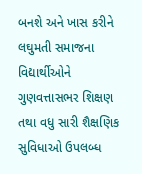બનશે અને ખાસ કરીને લઘુમતી સમાજના વિદ્યાર્થીઓને ગુણવત્તાસભર શિક્ષણ તથા વધુ સારી શૈક્ષણિક સુવિધાઓ ઉપલબ્ધ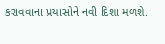કરાવવાના પ્રયાસોને નવી દિશા મળશે.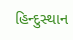હિન્દુસ્થાન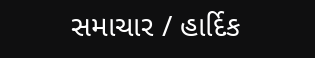સમાચાર / હાર્દિક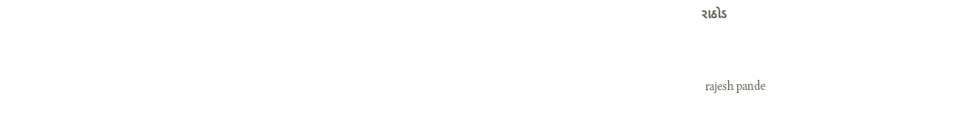રાઠોડ


 rajesh pande